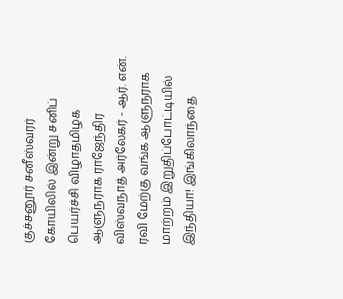குச்சனூர் சனீஸ்வரர் கோயிலில் இன்று சனிப் பெயர்ச்சி விழாதமிழக ஆளுநராக ராஜேந்திர விஸ்வநாத் அர்லேகர் - ஆர். என். ரவி மேற்கு வங்க ஆளுநராக மாற்றம் இறுதிப்போட்டியில் இந்தியா! இங்கிலாந்தை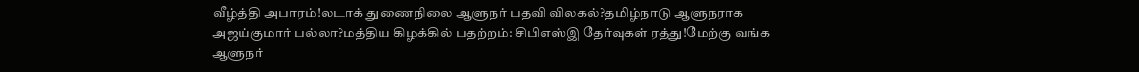வீழ்த்தி அபாரம்!லடாக் துணைநிலை ஆளுநர் பதவி விலகல்?தமிழ்நாடு ஆளுநராக அஜய்குமார் பல்லா?மத்திய கிழக்கில் பதற்றம்: சிபிஎஸ்இ தேர்வுகள் ரத்து!மேற்கு வங்க ஆளுநர்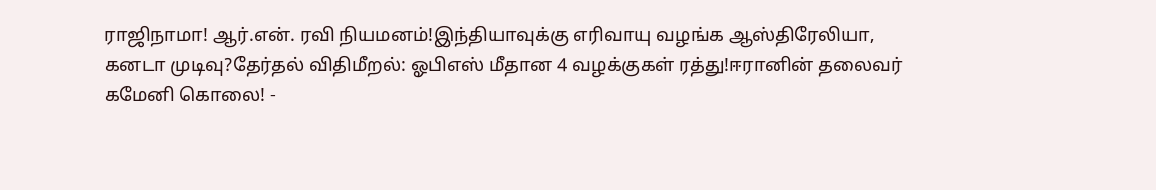ராஜிநாமா! ஆர்.என். ரவி நியமனம்!இந்தியாவுக்கு எரிவாயு வழங்க ஆஸ்திரேலியா, கனடா முடிவு?தேர்தல் விதிமீறல்: ஓபிஎஸ் மீதான 4 வழக்குகள் ரத்து!ஈரானின் தலைவர் கமேனி கொலை! -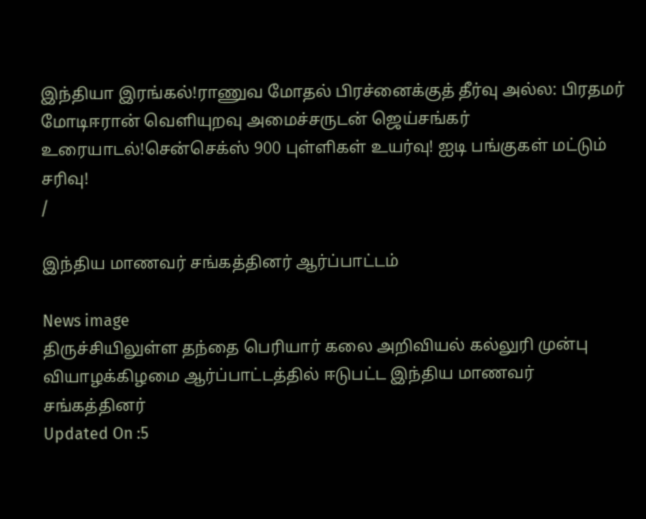இந்தியா இரங்கல்!ராணுவ மோதல் பிரச்னைக்குத் தீர்வு அல்ல: பிரதமர் மோடிஈரான் வெளியுறவு அமைச்சருடன் ஜெய்சங்கர் உரையாடல்!சென்செக்ஸ் 900 புள்ளிகள் உயர்வு! ஐடி பங்குகள் மட்டும் சரிவு!
/

இந்திய மாணவர் சங்கத்தினர் ஆர்ப்பாட்டம்

News image
திருச்சியிலுள்ள தந்தை பெரியார் கலை அறிவியல் கல்லுரி முன்பு வியாழக்கிழமை ஆர்ப்பாட்டத்தில் ஈடுபட்ட இந்திய மாணவர் சங்கத்தினர்
Updated On :5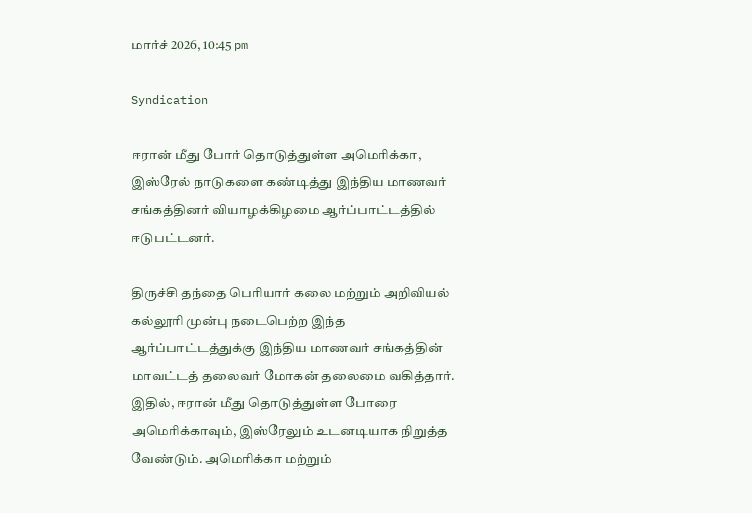மார்ச் 2026, 10:45 pm

Syndication

ஈரான் மீது போர் தொடுத்துள்ள அமெரிக்கா, இஸ்ரேல் நாடுகளை கண்டித்து இந்திய மாணவர் சங்கத்தினர் வியாழக்கிழமை ஆர்ப்பாட்டத்தில் ஈடுபட்டனர்.

திருச்சி தந்தை பெரியார் கலை மற்றும் அறிவியல் கல்லூரி முன்பு நடைபெற்ற இந்த ஆர்ப்பாட்டத்துக்கு இந்திய மாணவர் சங்கத்தின் மாவட்டத் தலைவர் மோகன் தலைமை வகித்தார். இதில், ஈரான் மீது தொடுத்துள்ள போரை அமெரிக்காவும், இஸ்ரேலும் உடனடியாக நிறுத்த வேண்டும். அமெரிக்கா மற்றும்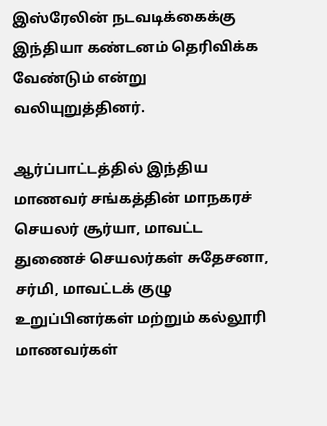இஸ்ரேலின் நடவடிக்கைக்கு இந்தியா கண்டனம் தெரிவிக்க வேண்டும் என்று வலியுறுத்தினர்.

ஆர்ப்பாட்டத்தில் இந்திய மாணவர் சங்கத்தின் மாநகரச் செயலர் சூர்யா, மாவட்ட துணைச் செயலர்கள் சுதேசனா, சர்மி, மாவட்டக் குழு உறுப்பினர்கள் மற்றும் கல்லூரி மாணவர்கள்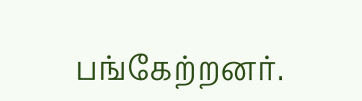பங்கேற்றனர்.